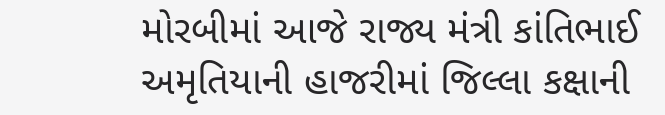મોરબીમાં આજે રાજ્ય મંત્રી કાંતિભાઈ અમૃતિયાની હાજરીમાં જિલ્લા કક્ષાની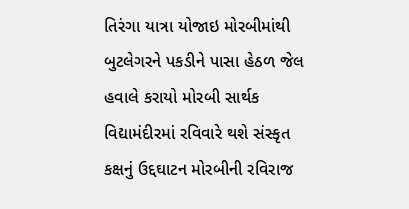તિરંગા યાત્રા યોજાઇ મોરબીમાંથી બુટલેગરને પકડીને પાસા હેઠળ જેલ હવાલે કરાયો મોરબી સાર્થક વિદ્યામંદીરમાં રવિવારે થશે સંસ્કૃત કક્ષનું ઉદ્દઘાટન મોરબીની રવિરાજ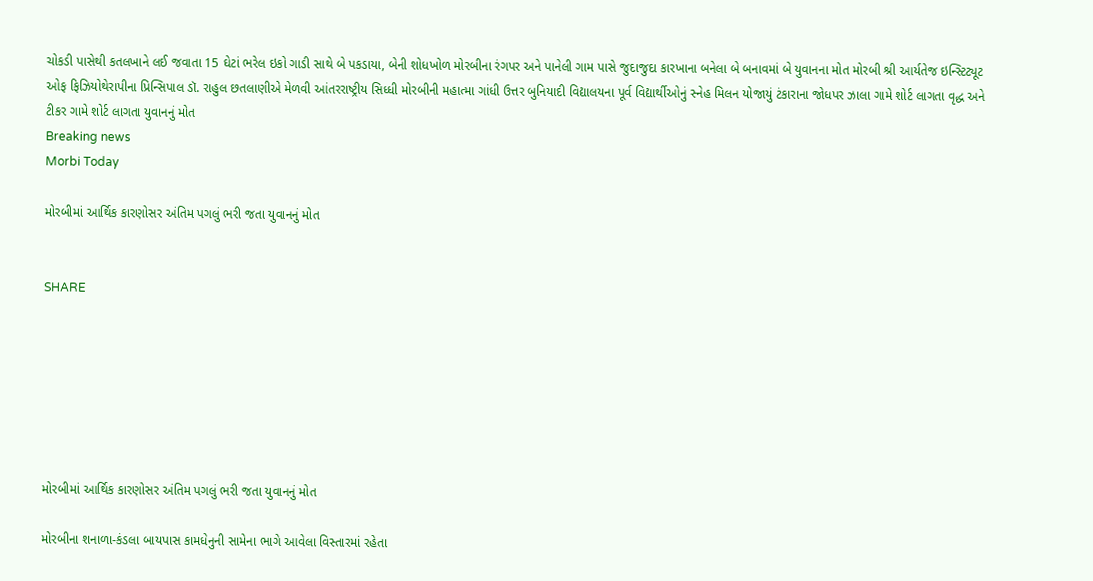ચોકડી પાસેથી કતલખાને લઈ જવાતા 15 ઘેટાં ભરેલ ઇકો ગાડી સાથે બે પકડાયા, બેની શોધખોળ મોરબીના રંગપર અને પાનેલી ગામ પાસે જુદાજુદા કારખાના બનેલા બે બનાવમાં બે યુવાનના મોત મોરબી શ્રી આર્યતેજ ઇન્સ્ટિટ્યૂટ ઓફ ફિઝિયોથેરાપીના પ્રિન્સિપાલ ડૉ. રાહુલ છતલાણીએ મેળવી આંતરરાષ્ટ્રીય સિધ્ધી મોરબીની મહાત્મા ગાંધી ઉત્તર બુનિયાદી વિદ્યાલયના પૂર્વ વિદ્યાર્થીઓનું સ્નેહ મિલન યોજાયું ટંકારાના જોધપર ઝાલા ગામે શોર્ટ લાગતા વૃદ્ધ અને ટીકર ગામે શોર્ટ લાગતા યુવાનનું મોત
Breaking news
Morbi Today

મોરબીમાં આર્થિક કારણોસર અંતિમ પગલું ભરી જતા યુવાનનું મોત


SHARE







મોરબીમાં આર્થિક કારણોસર અંતિમ પગલું ભરી જતા યુવાનનું મોત

મોરબીના શનાળા-કંડલા બાયપાસ કામધેનુની સામેના ભાગે આવેલા વિસ્તારમાં રહેતા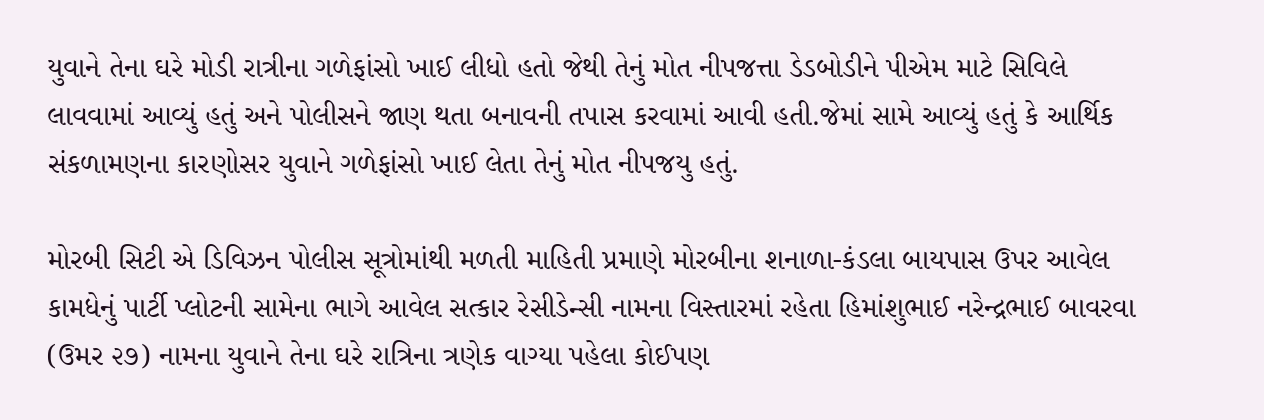યુવાને તેના ઘરે મોડી રાત્રીના ગળેફાંસો ખાઈ લીધો હતો જેથી તેનું મોત નીપજત્તા ડેડબોડીને પીએમ માટે સિવિલે લાવવામાં આવ્યું હતું અને પોલીસને જાણ થતા બનાવની તપાસ કરવામાં આવી હતી.જેમાં સામે આવ્યું હતું કે આર્થિક સંકળામણના કારણોસર યુવાને ગળેફાંસો ખાઈ લેતા તેનું મોત નીપજયુ હતું.

મોરબી સિટી એ ડિવિઝન પોલીસ સૂત્રોમાંથી મળતી માહિતી પ્રમાણે મોરબીના શનાળા-કંડલા બાયપાસ ઉપર આવેલ કામધેનું પાર્ટી પ્લોટની સામેના ભાગે આવેલ સત્કાર રેસીડેન્સી નામના વિસ્તારમાં રહેતા હિમાંશુભાઈ નરેન્દ્રભાઈ બાવરવા (ઉમર ૨૭) નામના યુવાને તેના ઘરે રાત્રિના ત્રણેક વાગ્યા પહેલા કોઈપણ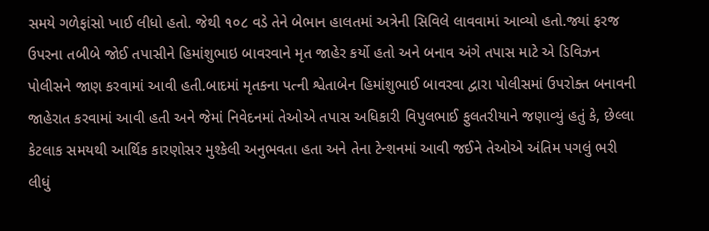સમયે ગળેફાંસો ખાઈ લીધો હતો. જેથી ૧૦૮ વડે તેને બેભાન હાલતમાં અત્રેની સિવિલે લાવવામાં આવ્યો હતો.જ્યાં ફરજ ઉપરના તબીબે જોઈ તપાસીને હિમાંશુભાઇ બાવરવાને મૃત જાહેર કર્યો હતો અને બનાવ અંગે તપાસ માટે એ ડિવિઝન પોલીસને જાણ કરવામાં આવી હતી.બાદમાં મૃતકના પત્ની શ્વેતાબેન હિમાંશુભાઈ બાવરવા દ્વારા પોલીસમાં ઉપરોક્ત બનાવની જાહેરાત કરવામાં આવી હતી અને જેમાં નિવેદનમાં તેઓએ તપાસ અધિકારી વિપુલભાઈ ફુલતરીયાને જણાવ્યું હતું કે, છેલ્લા કેટલાક સમયથી આર્થિક કારણોસર મુશ્કેલી અનુભવતા હતા અને તેના ટેન્શનમાં આવી જઈને તેઓએ અંતિમ પગલું ભરી લીધું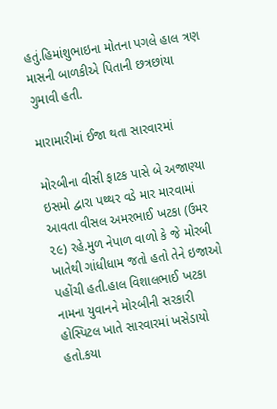હતું.હિમાંશુભાઇના મોતના પગલે હાલ ત્રણ માસની બાળકીએ પિતાની છત્રછાંયા ગુમાવી હતી.

મારામારીમાં ઈજા થતા સારવારમાં

મોરબીના વીસી ફાટક પાસે બે અજાણ્યા ઇસમો દ્વારા પથ્થર વડે માર મારવામાં આવતા વીસલ અમરભાઈ ખટકા (ઉમર ૨૯) રહે.મુળ નેપાળ વાળો કે જે મોરબી ખાતેથી ગાંધીધામ જતો હતો તેને ઇજાઓ પહોંચી હતી.હાલ વિશાલભાઈ ખટકા નામના યુવાનને મોરબીની સરકારી હોસ્પિટલ ખાતે સારવારમાં ખસેડાયો હતો.કયા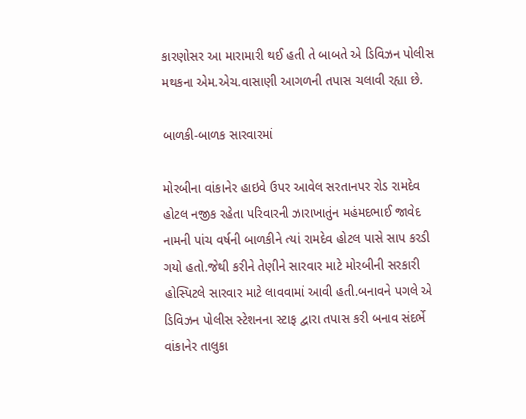કારણોસર આ મારામારી થઈ હતી તે બાબતે એ ડિવિઝન પોલીસ મથકના એમ.એચ.વાસાણી આગળની તપાસ ચલાવી રહ્યા છે.

બાળકી-બાળક સારવારમાં

મોરબીના વાંકાનેર હાઇવે ઉપર આવેલ સરતાનપર રોડ રામદેવ હોટલ નજીક રહેતા પરિવારની ઝારાખાતુંન મહંમદભાઈ જાવેદ નામની પાંચ વર્ષની બાળકીને ત્યાં રામદેવ હોટલ પાસે સાપ કરડી ગયો હતો.જેથી કરીને તેણીને સારવાર માટે મોરબીની સરકારી હોસ્પિટલે સારવાર માટે લાવવામાં આવી હતી.બનાવને પગલે એ ડિવિઝન પોલીસ સ્ટેશનના સ્ટાફ દ્વારા તપાસ કરી બનાવ સંદર્ભે વાંકાનેર તાલુકા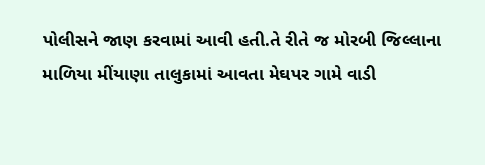પોલીસને જાણ કરવામાં આવી હતી.તે રીતે જ મોરબી જિલ્લાના માળિયા મીંયાણા તાલુકામાં આવતા મેઘપર ગામે વાડી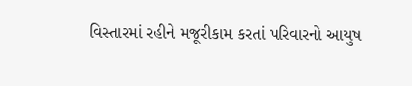વિસ્તારમાં રહીને મજૂરીકામ કરતાં પરિવારનો આયુષ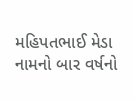મહિપતભાઈ મેડા નામનો બાર વર્ષનો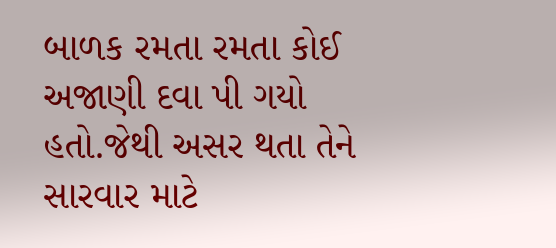બાળક રમતા રમતા કોઈ અજાણી દવા પી ગયો હતો.જેથી અસર થતા તેને સારવાર માટે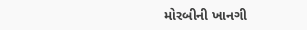મોરબીની ખાનગી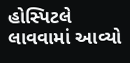હોસ્પિટલે લાવવામાં આવ્યો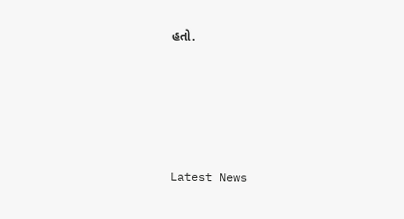હતો.






Latest News